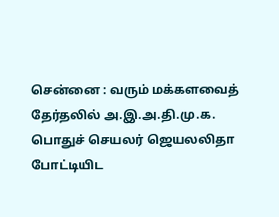சென்னை : வரும் மக்களவைத் தேர்தலில் அ.இ.அ.தி.மு.க. பொதுச் செயலர் ஜெயலலிதா போட்டியிட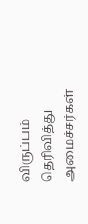விருப்பம் தெரிவித்து அமைச்சர்கள்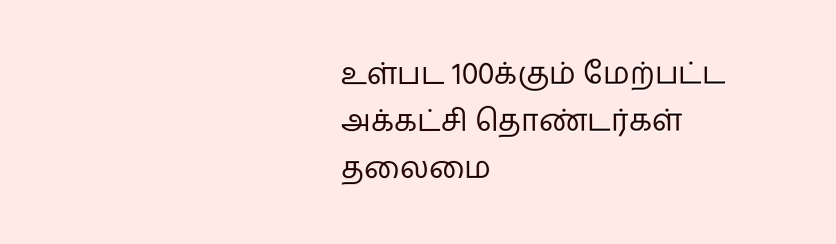உள்பட 100க்கும் மேற்பட்ட அக்கட்சி தொண்டர்கள் தலைமை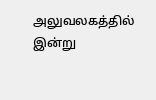அலுவலகத்தில் இன்று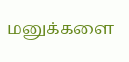மனுக்களை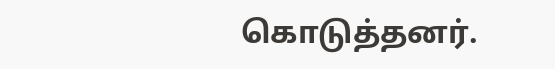கொடுத்தனர்.